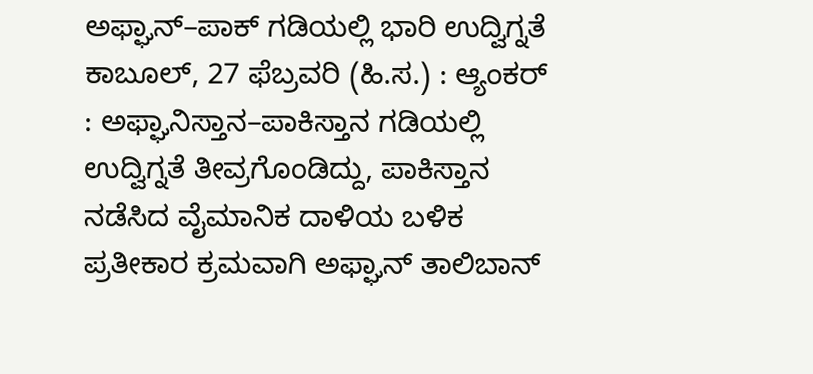ಅಫ್ಘಾನ್–ಪಾಕ್ ಗಡಿಯಲ್ಲಿ ಭಾರಿ ಉದ್ವಿಗ್ನತೆ
ಕಾಬೂಲ್, 27 ಫೆಬ್ರವರಿ (ಹಿ.ಸ.) : ಆ್ಯಂಕರ್ : ಅಫ್ಘಾನಿಸ್ತಾನ–ಪಾಕಿಸ್ತಾನ ಗಡಿಯಲ್ಲಿ ಉದ್ವಿಗ್ನತೆ ತೀವ್ರಗೊಂಡಿದ್ದು, ಪಾಕಿಸ್ತಾನ ನಡೆಸಿದ ವೈಮಾನಿಕ ದಾಳಿಯ ಬಳಿಕ ಪ್ರತೀಕಾರ ಕ್ರಮವಾಗಿ ಅಫ್ಘಾನ್ ತಾಲಿಬಾನ್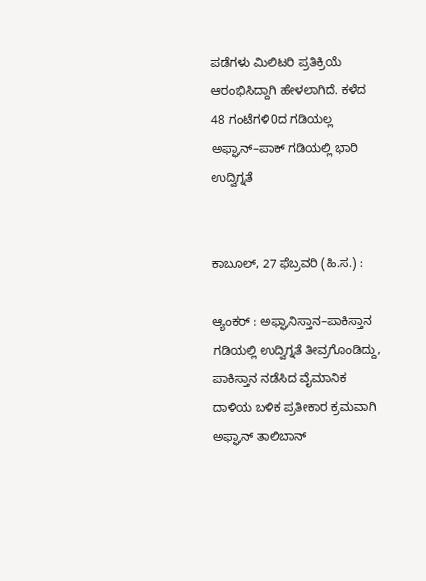ಪಡೆಗಳು ಮಿಲಿಟರಿ ಪ್ರತಿಕ್ರಿಯೆ ಆರಂಭಿಸಿದ್ದಾಗಿ ಹೇಳಲಾಗಿದೆ. ಕಳೆದ 48 ಗಂಟೆಗಳಿ0ದ ಗಡಿಯಲ್ಲ
ಅಫ್ಘಾನ್–ಪಾಕ್ ಗಡಿಯಲ್ಲಿ ಭಾರಿ ಉದ್ವಿಗ್ನತೆ


ಕಾಬೂಲ್, 27 ಫೆಬ್ರವರಿ (ಹಿ.ಸ.) :

ಆ್ಯಂಕರ್ : ಅಫ್ಘಾನಿಸ್ತಾನ–ಪಾಕಿಸ್ತಾನ ಗಡಿಯಲ್ಲಿ ಉದ್ವಿಗ್ನತೆ ತೀವ್ರಗೊಂಡಿದ್ದು, ಪಾಕಿಸ್ತಾನ ನಡೆಸಿದ ವೈಮಾನಿಕ ದಾಳಿಯ ಬಳಿಕ ಪ್ರತೀಕಾರ ಕ್ರಮವಾಗಿ ಅಫ್ಘಾನ್ ತಾಲಿಬಾನ್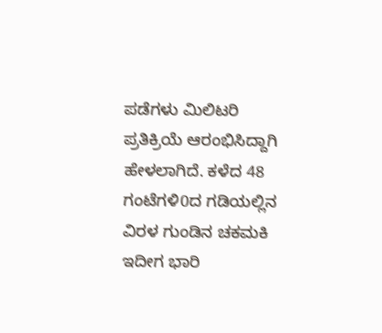ಪಡೆಗಳು ಮಿಲಿಟರಿ ಪ್ರತಿಕ್ರಿಯೆ ಆರಂಭಿಸಿದ್ದಾಗಿ ಹೇಳಲಾಗಿದೆ. ಕಳೆದ 48 ಗಂಟೆಗಳಿ0ದ ಗಡಿಯಲ್ಲಿನ ವಿರಳ ಗುಂಡಿನ ಚಕಮಕಿ ಇದೀಗ ಭಾರಿ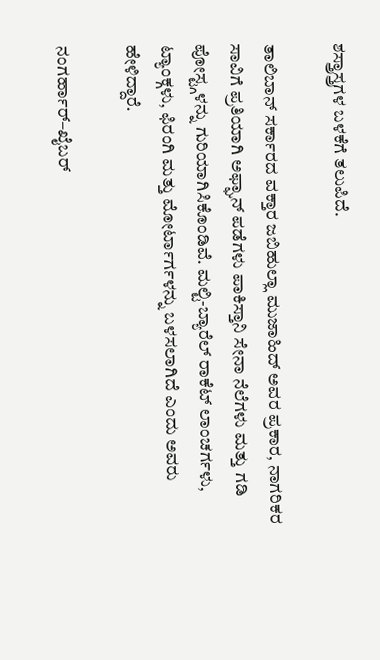ಶಸ್ತ್ರಾಸ್ತ್ರಗಳ ಬಳಕೆಗೆ ತಲುಪಿದೆ.

ತಾಲಿಬಾನ್ ಸರ್ಕಾರದ ವಕ್ತಾರ ಜಬಿಹುಲ್ಲಾ ಮುಜಾಹಿದ್ ಅವರ ಪ್ರಕಾರ, ನಾಗರಿಕರ ಸಾವಿಗೆ ಪ್ರತಿಯಾಗಿ ಅಫ್ಘಾನ್ ಪಡೆಗಳು ಪಾಕಿಸ್ತಾನಿ ಸೇನಾ ನೆಲೆಗಳು ಮತ್ತು ಗಡಿ ಪೋಸ್ಟ್ಗಳನ್ನು ಗುರಿಯಾಗಿಸಿಕೊಂಡಿವೆ. ಮಲ್ಟಿ-ಬ್ಯಾರೆಲ್ ರಾಕೆಟ್ ಲಾಂಚರ್ಗಳು, ಟ್ಯಾಂಕ್ಗಳು, ಫಿರಂಗಿ ಮತ್ತು ಮೋರ್ಟಾರ್ಗಳನ್ನು ಬಳಸಲಾಗಿದೆ ಎಂದು ಅವರು ಹೇಳಿದ್ದಾರೆ.

ನಂಗರ್ಹಾರ್–ಖೈಬರ್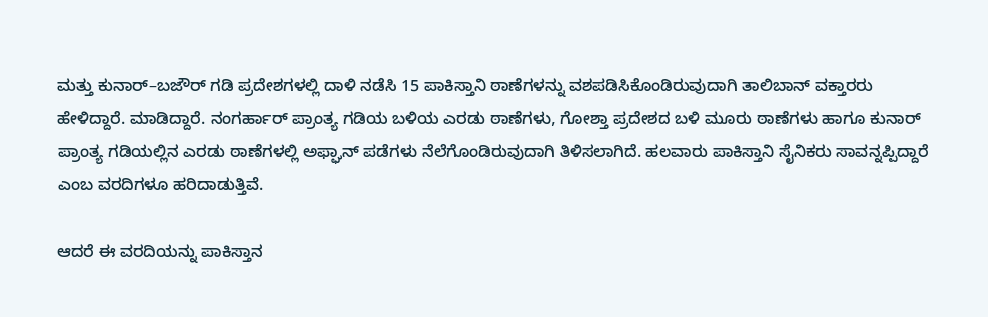ಮತ್ತು ಕುನಾರ್–ಬಜೌರ್ ಗಡಿ ಪ್ರದೇಶಗಳಲ್ಲಿ ದಾಳಿ ನಡೆಸಿ 15 ಪಾಕಿಸ್ತಾನಿ ಠಾಣೆಗಳನ್ನು ವಶಪಡಿಸಿಕೊಂಡಿರುವುದಾಗಿ ತಾಲಿಬಾನ್ ವಕ್ತಾರರು ಹೇಳಿದ್ದಾರೆ. ಮಾಡಿದ್ದಾರೆ. ನಂಗರ್ಹಾರ್ ಪ್ರಾಂತ್ಯ ಗಡಿಯ ಬಳಿಯ ಎರಡು ಠಾಣೆಗಳು, ಗೋಶ್ತಾ ಪ್ರದೇಶದ ಬಳಿ ಮೂರು ಠಾಣೆಗಳು ಹಾಗೂ ಕುನಾರ್ ಪ್ರಾಂತ್ಯ ಗಡಿಯಲ್ಲಿನ ಎರಡು ಠಾಣೆಗಳಲ್ಲಿ ಅಫ್ಘಾನ್ ಪಡೆಗಳು ನೆಲೆಗೊಂಡಿರುವುದಾಗಿ ತಿಳಿಸಲಾಗಿದೆ. ಹಲವಾರು ಪಾಕಿಸ್ತಾನಿ ಸೈನಿಕರು ಸಾವನ್ನಪ್ಪಿದ್ದಾರೆ ಎಂಬ ವರದಿಗಳೂ ಹರಿದಾಡುತ್ತಿವೆ.

ಆದರೆ ಈ ವರದಿಯನ್ನು ಪಾಕಿಸ್ತಾನ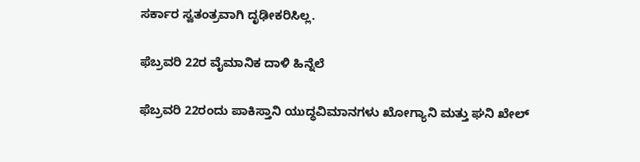ಸರ್ಕಾರ ಸ್ವತಂತ್ರವಾಗಿ ದೃಢೀಕರಿಸಿಲ್ಲ.

ಫೆಬ್ರವರಿ 22ರ ವೈಮಾನಿಕ ದಾಳಿ ಹಿನ್ನೆಲೆ

ಫೆಬ್ರವರಿ 22ರಂದು ಪಾಕಿಸ್ತಾನಿ ಯುದ್ಧವಿಮಾನಗಳು ಖೋಗ್ಯಾನಿ ಮತ್ತು ಘನಿ ಖೇಲ್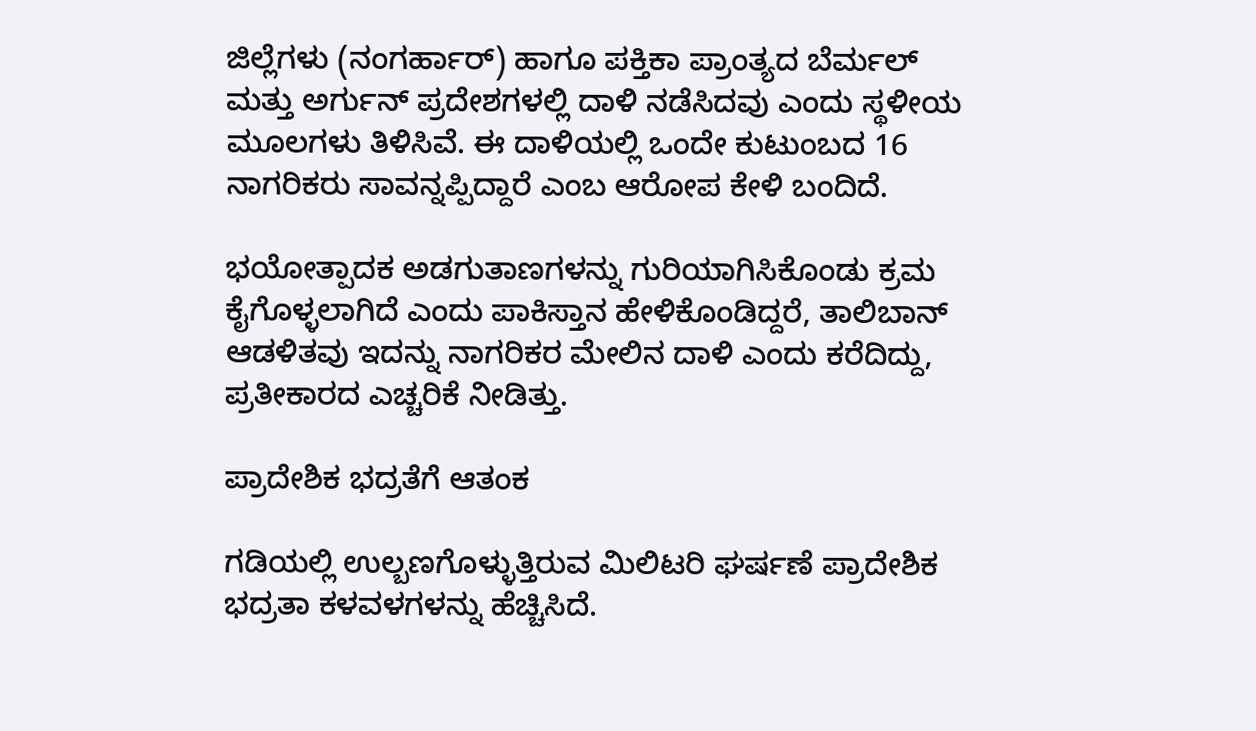ಜಿಲ್ಲೆಗಳು (ನಂಗರ್ಹಾರ್) ಹಾಗೂ ಪಕ್ತಿಕಾ ಪ್ರಾಂತ್ಯದ ಬೆರ್ಮಲ್ ಮತ್ತು ಅರ್ಗುನ್ ಪ್ರದೇಶಗಳಲ್ಲಿ ದಾಳಿ ನಡೆಸಿದವು ಎಂದು ಸ್ಥಳೀಯ ಮೂಲಗಳು ತಿಳಿಸಿವೆ. ಈ ದಾಳಿಯಲ್ಲಿ ಒಂದೇ ಕುಟುಂಬದ 16 ನಾಗರಿಕರು ಸಾವನ್ನಪ್ಪಿದ್ದಾರೆ ಎಂಬ ಆರೋಪ ಕೇಳಿ ಬಂದಿದೆ.

ಭಯೋತ್ಪಾದಕ ಅಡಗುತಾಣಗಳನ್ನು ಗುರಿಯಾಗಿಸಿಕೊಂಡು ಕ್ರಮ ಕೈಗೊಳ್ಳಲಾಗಿದೆ ಎಂದು ಪಾಕಿಸ್ತಾನ ಹೇಳಿಕೊಂಡಿದ್ದರೆ, ತಾಲಿಬಾನ್ ಆಡಳಿತವು ಇದನ್ನು ನಾಗರಿಕರ ಮೇಲಿನ ದಾಳಿ ಎಂದು ಕರೆದಿದ್ದು, ಪ್ರತೀಕಾರದ ಎಚ್ಚರಿಕೆ ನೀಡಿತ್ತು.

ಪ್ರಾದೇಶಿಕ ಭದ್ರತೆಗೆ ಆತಂಕ

ಗಡಿಯಲ್ಲಿ ಉಲ್ಬಣಗೊಳ್ಳುತ್ತಿರುವ ಮಿಲಿಟರಿ ಘರ್ಷಣೆ ಪ್ರಾದೇಶಿಕ ಭದ್ರತಾ ಕಳವಳಗಳನ್ನು ಹೆಚ್ಚಿಸಿದೆ.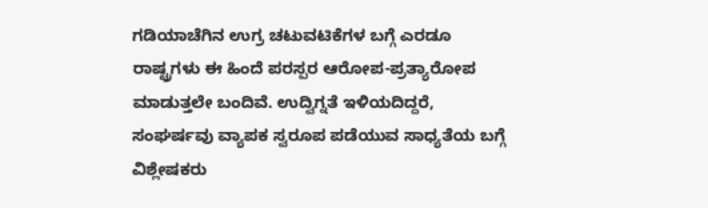ಗಡಿಯಾಚೆಗಿನ ಉಗ್ರ ಚಟುವಟಿಕೆಗಳ ಬಗ್ಗೆ ಎರಡೂ ರಾಷ್ಟ್ರಗಳು ಈ ಹಿಂದೆ ಪರಸ್ಪರ ಆರೋಪ-ಪ್ರತ್ಯಾರೋಪ ಮಾಡುತ್ತಲೇ ಬಂದಿವೆ. ಉದ್ವಿಗ್ನತೆ ಇಳಿಯದಿದ್ದರೆ, ಸಂಘರ್ಷವು ವ್ಯಾಪಕ ಸ್ವರೂಪ ಪಡೆಯುವ ಸಾಧ್ಯತೆಯ ಬಗ್ಗೆ ವಿಶ್ಲೇಷಕರು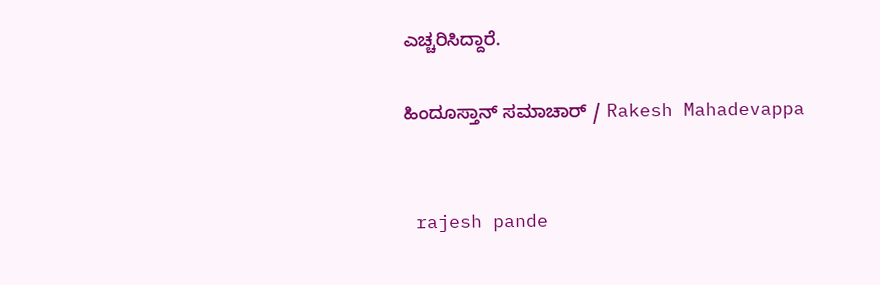ಎಚ್ಚರಿಸಿದ್ದಾರೆ.

ಹಿಂದೂಸ್ತಾನ್ ಸಮಾಚಾರ್ / Rakesh Mahadevappa


 rajesh pande